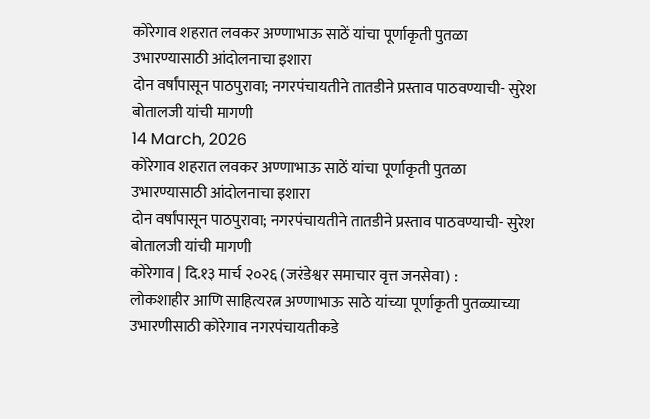कोरेगाव शहरात लवकर अण्णाभाऊ साठें यांचा पूर्णाकृती पुतळा उभारण्यासाठी आंदोलनाचा इशारा
दोन वर्षांपासून पाठपुरावा; नगरपंचायतीने तातडीने प्रस्ताव पाठवण्याची- सुरेश बोतालजी यांची मागणी
14 March, 2026
कोरेगाव शहरात लवकर अण्णाभाऊ साठें यांचा पूर्णाकृती पुतळा उभारण्यासाठी आंदोलनाचा इशारा
दोन वर्षांपासून पाठपुरावा; नगरपंचायतीने तातडीने प्रस्ताव पाठवण्याची- सुरेश बोतालजी यांची मागणी
कोरेगाव | दि.१३ मार्च २०२६ (जरंडेश्वर समाचार वृत्त जनसेवा) :
लोकशाहीर आणि साहित्यरत्न अण्णाभाऊ साठे यांच्या पूर्णाकृती पुतळ्याच्या उभारणीसाठी कोरेगाव नगरपंचायतीकडे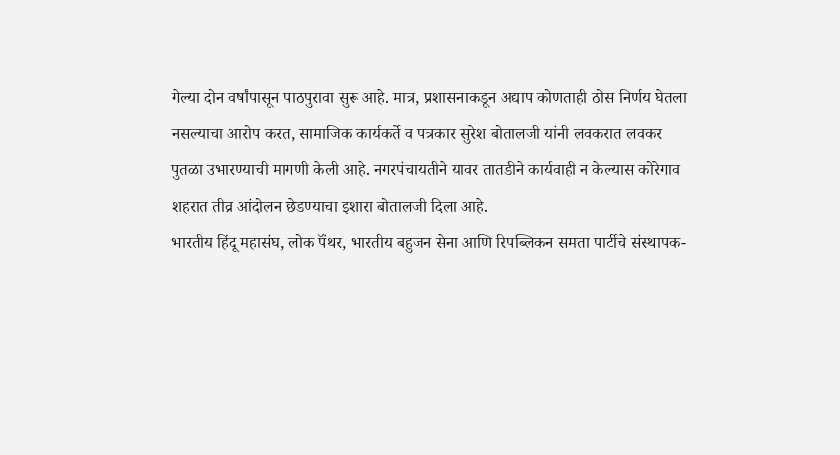गेल्या दोन वर्षांपासून पाठपुरावा सुरू आहे. मात्र, प्रशासनाकडून अद्याप कोणताही ठोस निर्णय घेतला नसल्याचा आरोप करत, सामाजिक कार्यकर्ते व पत्रकार सुरेश बोतालजी यांनी लवकरात लवकर पुतळा उभारण्याची मागणी केली आहे. नगरपंचायतीने यावर तातडीने कार्यवाही न केल्यास कोरेगाव शहरात तीव्र आंदोलन छेडण्याचा इशारा बोतालजी दिला आहे.
भारतीय हिंदू महासंघ, लोक पॅंथर, भारतीय बहुजन सेना आणि रिपब्लिकन समता पार्टीचे संस्थापक-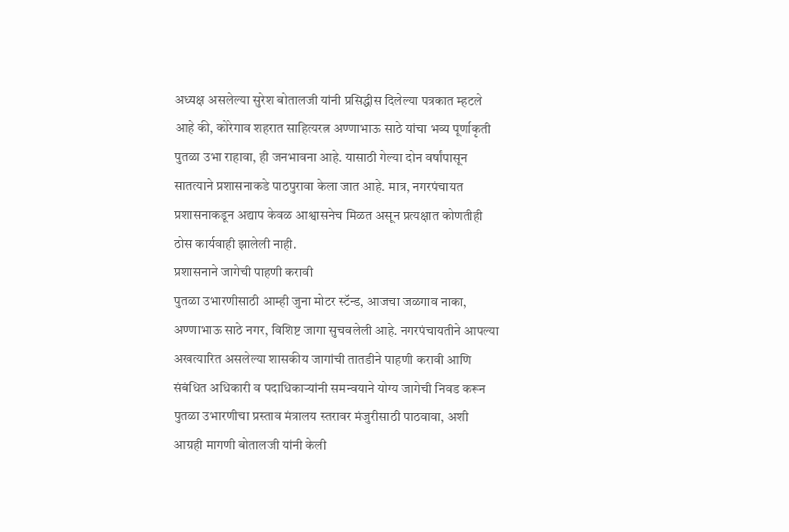अध्यक्ष असलेल्या सुरेश बोतालजी यांनी प्रसिद्धीस दिलेल्या पत्रकात म्हटले आहे की, कोरेगाव शहरात साहित्यरत्न अण्णाभाऊ साठे यांचा भव्य पूर्णाकृती पुतळा उभा राहावा, ही जनभावना आहे. यासाठी गेल्या दोन वर्षांपासून सातत्याने प्रशासनाकडे पाठपुरावा केला जात आहे. मात्र, नगरपंचायत प्रशासनाकडून अद्याप केवळ आश्वासनेच मिळत असून प्रत्यक्षात कोणतीही ठोस कार्यवाही झालेली नाही.
प्रशासनाने जागेची पाहणी करावी
पुतळा उभारणीसाठी आम्ही जुना मोटर स्टॅन्ड, आजचा जळगाव नाका, अण्णाभाऊ साठे नगर, विशिष्ट जागा सुचवलेली आहे. नगरपंचायतीने आपल्या अखत्यारित असलेल्या शासकीय जागांची तातडीने पाहणी करावी आणि संबंधित अधिकारी व पदाधिकाऱ्यांनी समन्वयाने योग्य जागेची निवड करून पुतळा उभारणीचा प्रस्ताव मंत्रालय स्तरावर मंजुरीसाठी पाठवावा, अशी आग्रही मागणी बोतालजी यांनी केली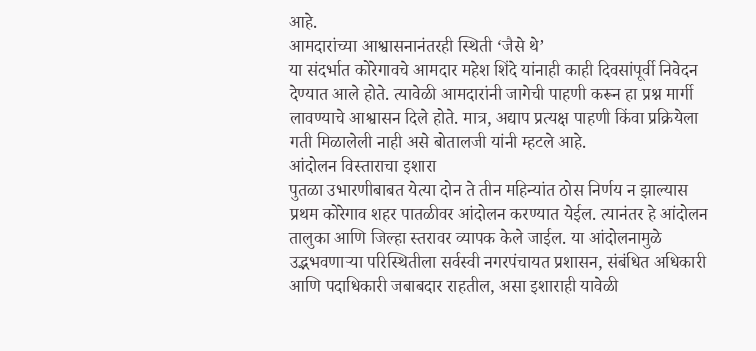आहे.
आमदारांच्या आश्वासनानंतरही स्थिती ‘जैसे थे’
या संदर्भात कोरेगावचे आमदार महेश शिंदे यांनाही काही दिवसांपूर्वी निवेदन देण्यात आले होते. त्यावेळी आमदारांनी जागेची पाहणी करून हा प्रश्न मार्गी लावण्याचे आश्वासन दिले होते. मात्र, अद्याप प्रत्यक्ष पाहणी किंवा प्रक्रियेला गती मिळालेली नाही असे बोतालजी यांनी म्हटले आहे.
आंदोलन विस्ताराचा इशारा
पुतळा उभारणीबाबत येत्या दोन ते तीन महिन्यांत ठोस निर्णय न झाल्यास प्रथम कोरेगाव शहर पातळीवर आंदोलन करण्यात येईल. त्यानंतर हे आंदोलन तालुका आणि जिल्हा स्तरावर व्यापक केले जाईल. या आंदोलनामुळे उद्भभवणाऱ्या परिस्थितीला सर्वस्वी नगरपंचायत प्रशासन, संबंधित अधिकारी आणि पदाधिकारी जबाबदार राहतील, असा इशाराही यावेळी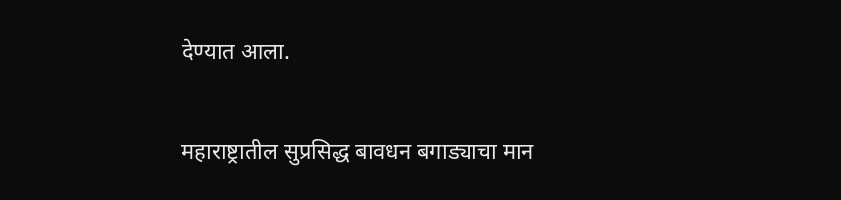देण्यात आला.

महाराष्ट्रातील सुप्रसिद्ध बावधन बगाड्याचा मान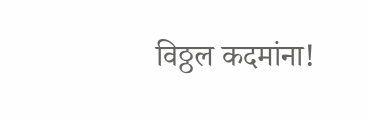विठ्ठल कदमांना!